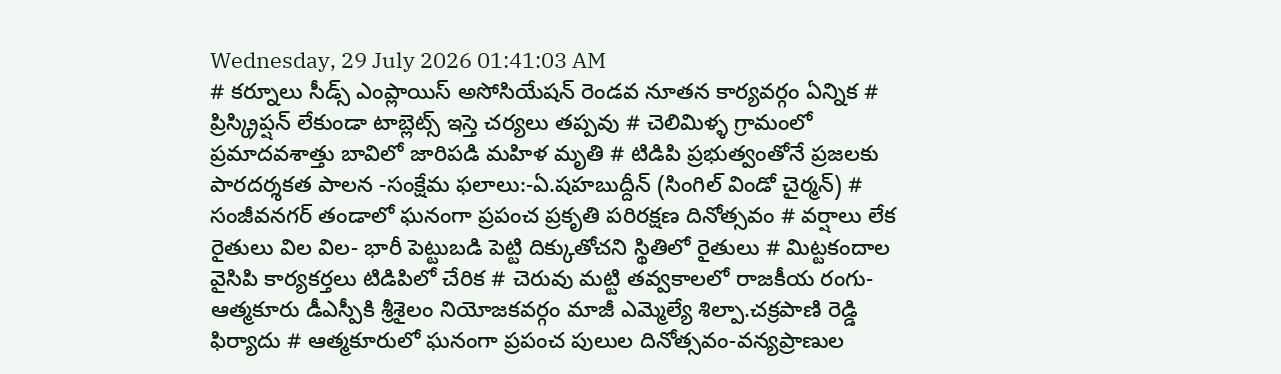Wednesday, 29 July 2026 01:41:03 AM
# కర్నూలు సీడ్స్ ఎంప్లాయిస్ అసోసియేషన్ రెండవ నూతన కార్యవర్గం ఏన్నిక # ప్రిస్క్రిప్షన్ లేకుండా టాబ్లెట్స్ ఇస్తె చర్యలు తప్పవు # చెలిమిళ్ళ గ్రామంలో ప్రమాదవశాత్తు బావిలో జారిపడి మహిళ మృతి # టిడిపి ప్రభుత్వంతోనే ప్రజలకు పారదర్శకత పాలన -సంక్షేమ ఫలాలు:-ఏ.షహబుద్దీన్ (సింగిల్ విండో చైర్మన్) # సంజీవనగర్ తండాలో ఘనంగా ప్రపంచ ప్రకృతి పరిరక్షణ దినోత్సవం # వర్షాలు లేక రైతులు విల విల- భారీ పెట్టుబడి పెట్టి దిక్కుతోచని స్థితిలో రైతులు # మిట్టకందాల వైసిపి కార్యకర్తలు టిడిపిలో చేరిక # చెరువు మట్టి తవ్వకాలలో రాజకీయ రంగు- ఆత్మకూరు డీఎస్పీకి శ్రీశైలం నియోజకవర్గం మాజీ ఎమ్మెల్యే శిల్పా.చక్రపాణి రెడ్డి ఫిర్యాదు # ఆత్మకూరులో ఘనంగా ప్రపంచ పులుల దినోత్సవం-వన్యప్రాణుల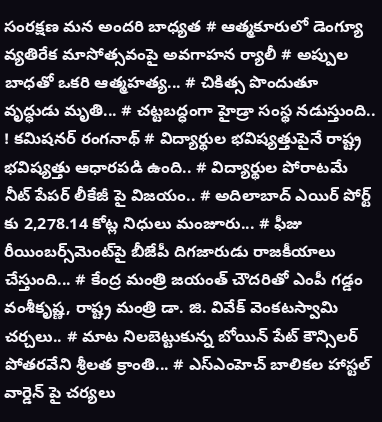సంరక్షణ మన అందరి బాధ్యత # ఆత్మకూరులో డెంగ్యూ వ్యతిరేక మాసోత్సవంపై అవగాహన ర్యాలీ # అప్పుల బాధతో ఒకరి ఆత్మహత్య... # చికిత్స పొందుతూ వృద్ధుడు మృతి... # చట్టబద్ధంగా హైడ్రా సంస్థ నడుస్తుంది.. ! కమిషనర్ రంగనాథ్‌ # విద్యార్థుల భవిష్యత్తుపైనే రాష్ట్ర భవిష్యత్తు ఆధారపడి ఉంది.. # విద్యార్థుల పోరాటమే నీట్ పేపర్ లీకేజీ పై విజయం.. # అదిలాబాద్ ఎయిర్ పోర్ట్ కు 2,278.14 కోట్ల నిధులు మంజూరు... # ఫీజు రీయింబర్స్‌‌‌‌‌‌‌‌మెంట్‌‌‌‌‌‌‌‌పై బీజేపీ దిగజారుడు రాజకీయాలు చేస్తుంది... # కేంద్ర మంత్రి జయంత్ చౌదరితో ఎంపీ గడ్డం వంశీకృష్ణ, రాష్ట్ర మంత్రి డా. జి. వివేక్ వెంకటస్వామి చర్చలు.. # మాట నిలబెట్టుకున్న బోయిన్ పేట్ కౌన్సిలర్ పోతరవేని శ్రీలత క్రాంతి... # ఎస్ఎంహెచ్ బాలికల హాస్టల్ వార్డెన్ పై చర్యలు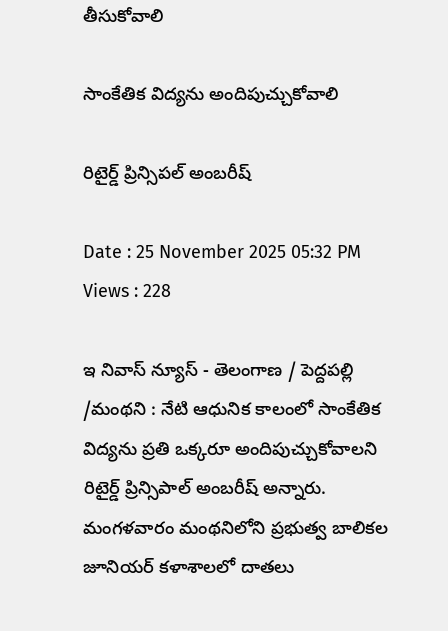తీసుకోవాలి

సాంకేతిక విద్యను అందిపుచ్చుకోవాలి

రిటైర్డ్ ప్రిన్సిపల్ అంబరీష్

Date : 25 November 2025 05:32 PM Views : 228

ఇ నివాస్ న్యూస్ - తెలంగాణ / పెద్దపల్లి /మంథని : నేటి ఆధునిక కాలంలో సాంకేతిక విద్యను ప్రతి ఒక్కరూ అందిపుచ్చుకోవాలని రిటైర్డ్ ప్రిన్సిపాల్ అంబరీష్ అన్నారు. మంగళవారం మంథనిలోని ప్రభుత్వ బాలికల జూనియర్ కళాశాలలో దాతలు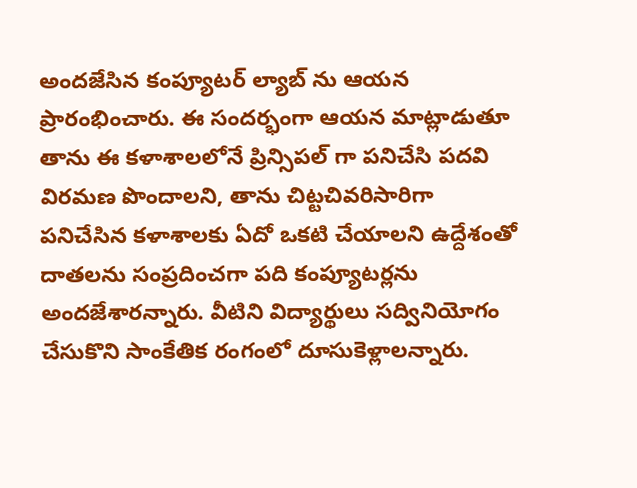అందజేసిన కంప్యూటర్ ల్యాబ్ ను ఆయన ప్రారంభించారు. ఈ సందర్భంగా ఆయన మాట్లాడుతూ తాను ఈ కళాశాలలోనే ప్రిన్సిపల్ గా పనిచేసి పదవి విరమణ పొందాలని, తాను చిట్టచివరిసారిగా పనిచేసిన కళాశాలకు ఏదో ఒకటి చేయాలని ఉద్దేశంతో దాతలను సంప్రదించగా పది కంప్యూటర్లను అందజేశారన్నారు. వీటిని విద్యార్థులు సద్వినియోగం చేసుకొని సాంకేతిక రంగంలో దూసుకెళ్లాలన్నారు.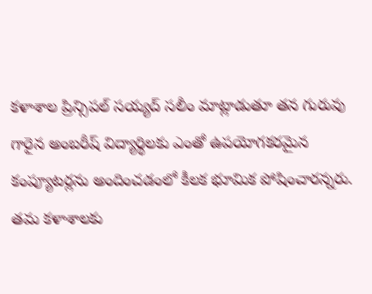కళాశాల ప్రిన్సిపల్ సయ్యద్ సలీం మాట్లాడుతూ తన గురువు గారైన అంబరీష్ విద్యార్థిలకు ఎంతో ఉపయోగకరమైన కంప్యూటర్లను అందించడంలో కీలక భూమిక పోషించారన్నరు. తమ కళాశాలకు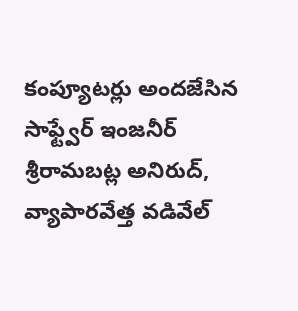కంప్యూటర్లు అందజేసిన సాఫ్ట్వేర్ ఇంజనీర్ శ్రీరామబట్ల అనిరుద్, వ్యాపారవేత్త వడివేల్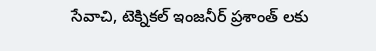సేవాచి, టెక్నికల్ ఇంజనీర్ ప్రశాంత్ లకు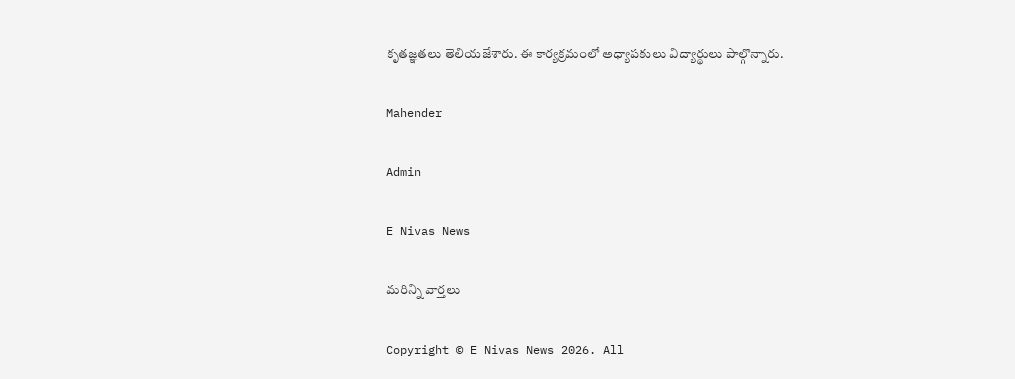కృతజ్ఞతలు తెలియజేశారు. ఈ కార్యక్రమంలో అధ్యాపకులు విద్యార్థులు పాల్గొన్నారు.

Mahender

Admin

E Nivas News

మరిన్ని వార్తలు

Copyright © E Nivas News 2026. All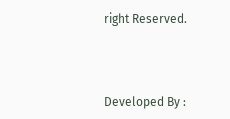right Reserved.



Developed By :